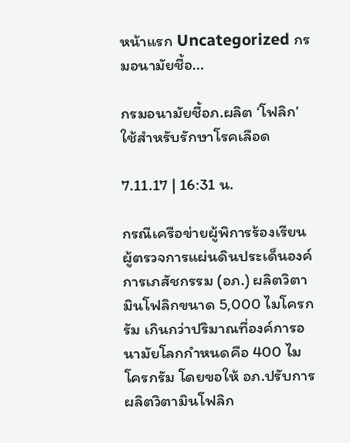หน้าแรก Uncategorized กรมอนามัยชี้อ...

กรมอนามัยชี้อภ.ผลิต ‘โฟลิก’ ใช้สำหรับรักษาโรคเลือด

7.11.17 | 16:31 น.

กรณีเครือข่ายผู้พิการร้องเรียนผู้ตรวจการแผ่นดินประเด็นองค์การเภสัชกรรม (อภ.) ผลิตวิตามินโฟลิกขนาด 5,000 ไมโครกรัม เกินกว่าปริมาณที่องค์การอนามัยโลกกำหนดคือ 400 ไมโครกรัม โดยขอให้ อภ.ปรับการผลิตวิตามินโฟลิก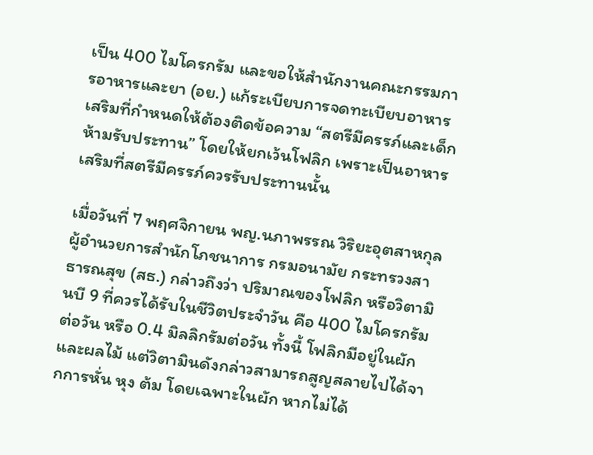เป็น 400 ไมโครกรัม และขอให้สำนักงานคณะกรรมการอาหารและยา (อย.) แก้ระเบียบการจดทะเบียบอาหารเสริมที่กำหนดให้ต้องติดข้อความ “สตรีมีครรภ์และเด็กห้ามรับประทาน” โดยให้ยกเว้นโฟลิก เพราะเป็นอาหารเสริมที่สตรีมีครรภ์ควรรับประทานนั้น

เมื่อวันที่ 7 พฤศจิกายน พญ.นภาพรรณ วิริยะอุตสาหกุล ผู้อำนวยการสำนักโภชนาการ กรมอนามัย กระทรวงสาธารณสุข (สธ.) กล่าวถึงว่า ปริมาณของโฟลิก หรือวิตามินบี 9 ที่ควรได้รับในชีวิตประจำวัน คือ 400 ไมโครกรัมต่อวัน หรือ 0.4 มิลลิกรัมต่อวัน ทั้งนี้ โฟลิกมีอยู่ในผักและผลไม้ แต่วิตามินดังกล่าวสามารถสูญสลายไปได้จากการหั่น หุง ต้ม โดยเฉพาะในผัก หากไม่ได้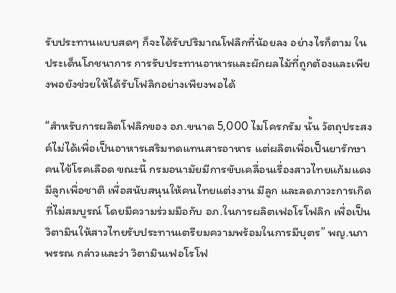รับประทานแบบสดๆ ก็จะได้รับปริมาณโฟลิกที่น้อยลง อย่างไรก็ตาม ในประเด็นโภชนาการ การรับประทานอาหารและผักผลไม้ที่ถูกต้องและเพียงพอยังช่วยให้ได้รับโฟลิกอย่างเพียงพอได้

“สำหรับการผลิตโฟลิกของ อภ.ขนาด 5,000 ไมโครกรัม นั้น วัตถุประสงค์ไม่ได้เพื่อเป็นอาหารเสริมทดแทนสารอาหาร แต่ผลิตเพื่อเป็นยารักษาคนไข้โรคเลือด ขณะนี้ กรมอนามัยมีการขับเคลื่อนเรื่องสาวไทยแก้มแดง มีลูกเพื่อชาติ เพื่อสนับสนุนให้คนไทยแต่งงาน มีลูก และลดภาวะการเกิดที่ไม่สมบูรณ์ โดยมีความร่วมมือกับ อภ.ในการผลิตเฟอโรโฟลิก เพื่อเป็นวิตามินให้สาวไทยรับประทานเตรียมความพร้อมในการมีบุตร” พญ.นภาพรรณ กล่าวและว่า วิตามินเฟอโรโฟ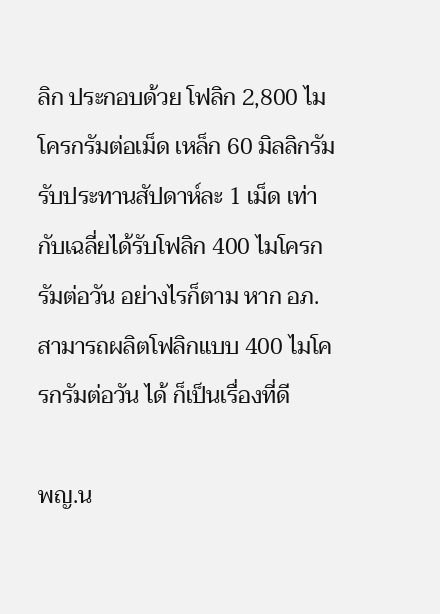ลิก ประกอบด้วย โฟลิก 2,800 ไมโครกรัมต่อเม็ด เหล็ก 60 มิลลิกรัม รับประทานสัปดาห์ละ 1 เม็ด เท่ากับเฉลี่ยได้รับโฟลิก 400 ไมโครกรัมต่อวัน อย่างไรก็ตาม หาก อภ.สามารถผลิตโฟลิกแบบ 400 ไมโครกรัมต่อวัน ได้ ก็เป็นเรื่องที่ดี

พญ.น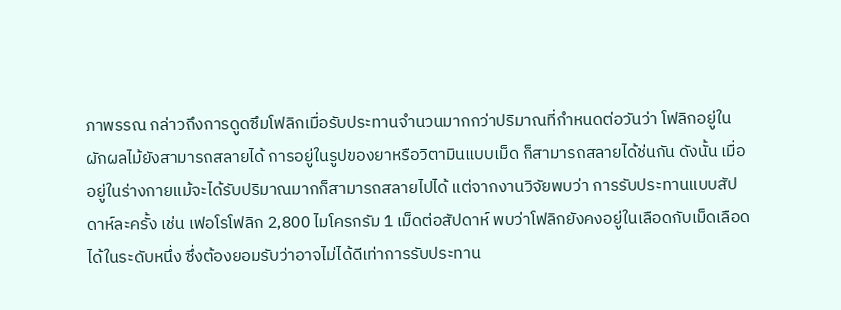ภาพรรณ กล่าวถึงการดูดซึมโฟลิกเมื่อรับประทานจำนวนมากกว่าปริมาณที่กำหนดต่อวันว่า โฟลิกอยู่ในผักผลไม้ยังสามารถสลายได้ การอยู่ในรูปของยาหรือวิตามินแบบเม็ด ก็สามารถสลายได้ช่นกัน ดังนั้น เมื่ออยู่ในร่างกายแม้จะได้รับปริมาณมากก็สามารถสลายไปได้ แต่จากงานวิจัยพบว่า การรับประทานแบบสัปดาห์ละครั้ง เช่น เฟอโรโฟลิก 2,800 ไมโครกรัม 1 เม็ดต่อสัปดาห์ พบว่าโฟลิกยังคงอยู่ในเลือดกับเม็ดเลือดได้ในระดับหนึ่ง ซึ่งต้องยอมรับว่าอาจไม่ได้ดีเท่าการรับประทาน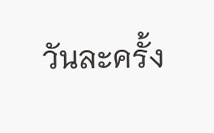วันละครั้ง